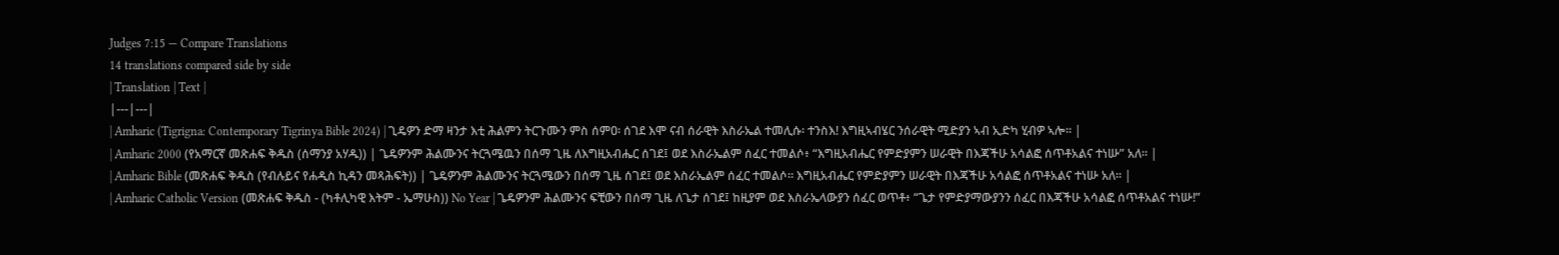Judges 7:15 — Compare Translations
14 translations compared side by side
| Translation | Text |
|---|---|
| Amharic (Tigrigna: Contemporary Tigrinya Bible 2024) | ጊዴዎን ድማ ዛንታ እቲ ሕልምን ትርጉሙን ምስ ሰምዐ፡ ሰገደ እሞ ናብ ሰራዊት እስራኤል ተመሊሱ፡ ተንስእ! እግዚኣብሄር ንሰራዊት ሚድያን ኣብ ኢድካ ሂብዎ ኣሎ። |
| Amharic 2000 (የአማርኛ መጽሐፍ ቅዱስ (ሰማንያ አሃዱ)) | ጌዴዎንም ሕልሙንና ትርጓሜዉን በሰማ ጊዜ ለእግዚአብሔር ሰገደ፤ ወደ እስራኤልም ሰፈር ተመልሶ፥ “እግዚአብሔር የምድያምን ሠራዊት በእጃችሁ አሳልፎ ሰጥቶአልና ተነሡ” አለ። |
| Amharic Bible (መጽሐፍ ቅዱስ (የብሉይና የሐዲስ ኪዳን መጻሕፍት)) | ጌዴዎንም ሕልሙንና ትርጓሜውን በሰማ ጊዜ ሰገደ፤ ወደ እስራኤልም ሰፈር ተመልሶ። እግዚአብሔር የምድያምን ሠራዊት በእጃችሁ አሳልፎ ሰጥቶአልና ተነሡ አለ። |
| Amharic Catholic Version (መጽሐፍ ቅዱስ - (ካቶሊካዊ እትም - ኤማሁስ)) No Year | ጌዴዎንም ሕልሙንና ፍቺውን በሰማ ጊዜ ለጌታ ሰገደ፤ ከዚያም ወደ እስራኤላውያን ሰፈር ወጥቶ፥ “ጌታ የምድያማውያንን ሰፈር በእጃችሁ አሳልፎ ሰጥቶአልና ተነሡ!”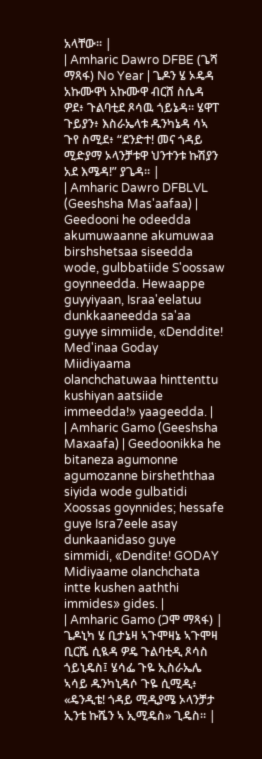አላቸው። |
| Amharic Dawro DFBE (ጌሻ ማጻፋ) No Year | ጌዶን ሄ ኦዴዳ አኩሙዋነ አኩሙዋ ብርሸ ስሴዳ ዎደ፥ ጉልባቲደ ጾሳዉ ጎይኔዳ። ሄዋፐ ጉይያን፥ እስራኤላቱ ዱንካኔዳ ሳኣ ጉየ ስሚደ፥ “ደንድተ! መና ጎዳይ ሚድያማ ኦላንቻቱዋ ህንተንቱ ኩሽያን አደ እሜዳ!” ያጌዳ። |
| Amharic Dawro DFBLVL (Geeshsha Mas'aafaa) | Geedooni he odeedda akumuwaanne akumuwaa birshshetsaa siseedda wode, gulbbatiide S'oossaw goynneedda. Hewaappe guyyiyaan, Israa'eelatuu dunkkaaneedda sa'aa guyye simmiide, «Denddite! Med'inaa Goday Miidiyaama olanchchatuwaa hinttenttu kushiyan aatsiide immeedda!» yaageedda. |
| Amharic Gamo (Geeshsha Maxaafa) | Geedoonikka he bitaneza agumonne agumozanne birsheththaa siyida wode gulbatidi Xoossas goynnides; hessafe guye Isra7eele asay dunkaanidaso guye simmidi, «Dendite! GODAY Midiyaame olanchchata intte kushen aaththi immides» gides. |
| Amharic Gamo (ጋሞ ማጻፋ) | ጌዶኒካ ሄ ቢታኔዛ ኣጉሞዛኔ ኣጉሞዛ ቢርሼ ሲዪዳ ዎዴ ጉልባቲዲ ጾሳስ ጎይኒዴስ፤ ሄሳፌ ጉዬ ኢስራኤሌ ኣሳይ ዱንካኒዳሶ ጉዬ ሲሚዲ፥ «ዴንዲቴ! ጎዳይ ሚዲያሜ ኦላንቻታ ኢንቴ ኩሼን ኣ ኢሚዴስ» ጊዴስ። |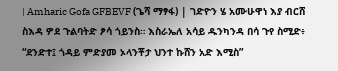| Amharic Gofa GFBEVF (ጌሻ ማፃፋ) | ገድዮን ሄ አሙሁዋነ እያ ብርሸ ስእዳ ዎደ ጉልባትድ ፆሳ ጎይንስ። እስራኤለ አሳይ ዱንካንዳ በሳ ጉየ ስሚድ፥ “ደንድተ፤ ጎዳይ ምድያመ ኦላንቾታ ህንተ ኩሸን አድ እሚስ”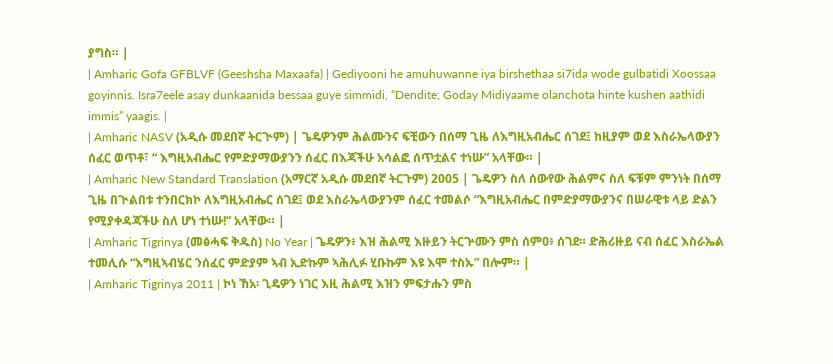ያግስ። |
| Amharic Gofa GFBLVF (Geeshsha Maxaafa) | Gediyooni he amuhuwanne iya birshethaa si7ida wode gulbatidi Xoossaa goyinnis. Isra7eele asay dunkaanida bessaa guye simmidi, “Dendite; Goday Midiyaame olanchota hinte kushen aathidi immis” yaagis. |
| Amharic NASV (አዲሱ መደበኛ ትርጒም) | ጌዴዎንም ሕልሙንና ፍቺውን በሰማ ጊዜ ለእግዚአብሔር ሰገደ፤ ከዚያም ወደ እስራኤላውያን ሰፈር ወጥቶ፣ “ እግዚአብሔር የምድያማውያንን ሰፈር በእጃችሁ አሳልፎ ሰጥቷልና ተነሡ” አላቸው። |
| Amharic New Standard Translation (አማርኛ አዲሱ መደበኛ ትርጉም) 2005 | ጌዴዎን ስለ ሰውየው ሕልምና ስለ ፍቹም ምንነት በሰማ ጊዜ በጒልበቱ ተንበርክኮ ለእግዚአብሔር ሰገደ፤ ወደ እስራኤላውያንም ሰፈር ተመልሶ “እግዚአብሔር በምድያማውያንና በሠራዊቱ ላይ ድልን የሚያቀዳጃችሁ ስለ ሆነ ተነሡ!” አላቸው። |
| Amharic Tigrinya (መፅሓፍ ቅዱስ) No Year | ጌዴዎን፥ እዝ ሕልሚ እዙይን ትርጕሙን ምስ ሰምዐ፥ ሰገደ። ድሕሪዙይ ናብ ሰፈር እስራኤል ተመሊሱ “እግዚኣብሄር ንሰፈር ምድያም ኣብ ኢድኩም ኣሕሊፉ ሂቡኩም እዩ እሞ ተስኡ” በሎም። |
| Amharic Tigrinya 2011 | ኮነ ኸአ፡ ጊዴዎን ነገር እዚ ሕልሚ እዝን ምፍታሑን ምስ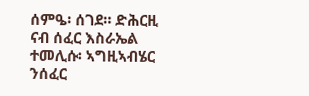ሰምዔ፡ ሰገደ። ድሕርዚ ናብ ሰፈር እስራኤል ተመሊሱ፡ ኣግዚኣብሄር ንሰፈር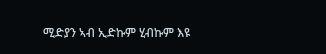ሚድያን ኣብ ኢድኩም ሂብኩም እዩ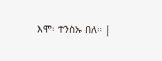እሞ፡ ተንስኡ በለ። |